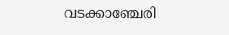വടക്കാഞ്ചേരി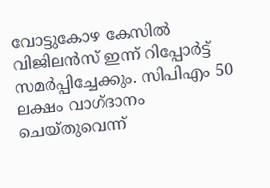വോട്ടുകോഴ കേസിൽ വിജിലൻസ് ഇന്ന് റിപ്പോർട്ട് സമർപ്പിച്ചേക്കും. സിപിഎം 50 ലക്ഷം വാഗ്ദാനം ചെയ്തുവെന്ന്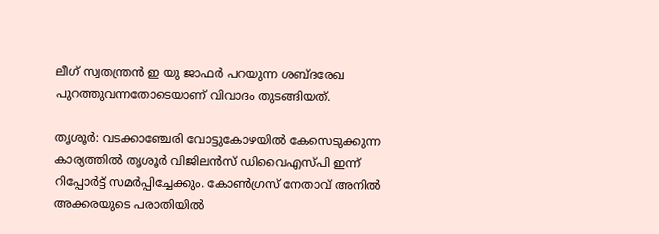ലീഗ് സ്വതന്ത്രൻ ഇ യു ജാഫർ പറയുന്ന ശബ്ദരേഖ പുറത്തുവന്നതോടെയാണ് വിവാദം തുടങ്ങിയത്.

തൃശൂർ: വടക്കാഞ്ചേരി വോട്ടുകോഴയിൽ കേസെടുക്കുന്ന കാര്യത്തിൽ തൃശൂർ വിജിലൻസ് ഡിവൈഎസ്പി ഇന്ന് റിപ്പോർട്ട് സമർപ്പിച്ചേക്കും. കോൺഗ്രസ് നേതാവ് അനിൽ അക്കരയുടെ പരാതിയിൽ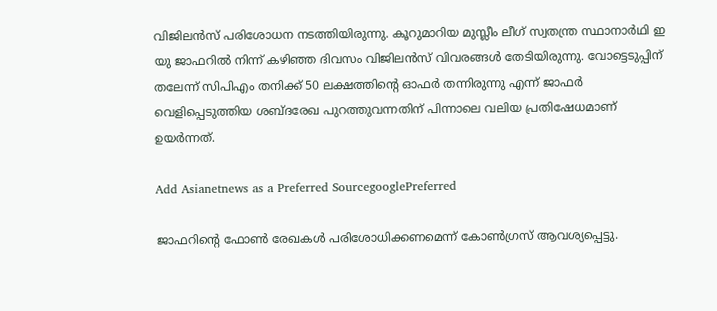വിജിലൻസ് പരിശോധന നടത്തിയിരുന്നു. കൂറുമാറിയ മുസ്ലീം ലീഗ് സ്വതന്ത്ര സ്ഥാനാർഥി ഇ യു ജാഫറിൽ നിന്ന് കഴിഞ്ഞ ദിവസം വിജിലൻസ് വിവരങ്ങൾ തേടിയിരുന്നു. വോട്ടെടുപ്പിന് തലേന്ന് സിപിഎം തനിക്ക് 50 ലക്ഷത്തിന്റെ ഓഫർ തന്നിരുന്നു എന്ന് ജാഫർ വെളിപ്പെടുത്തിയ ശബ്ദരേഖ പുറത്തുവന്നതിന് പിന്നാലെ വലിയ പ്രതിഷേധമാണ് ഉയർന്നത്.

Add Asianetnews as a Preferred SourcegooglePreferred

ജാഫറിന്‍റെ ഫോൺ രേഖകൾ പരിശോധിക്കണമെന്ന് കോൺഗ്രസ് ആവശ്യപ്പെട്ടു.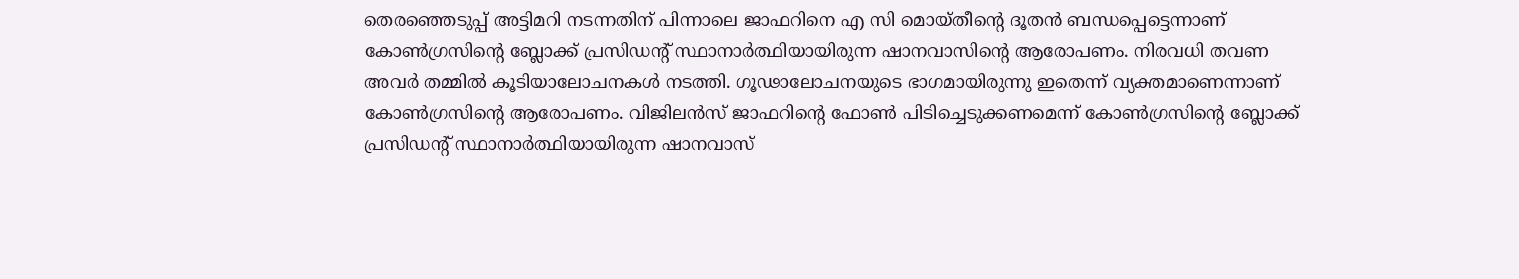തെരഞ്ഞെടുപ്പ് അട്ടിമറി നടന്നതിന് പിന്നാലെ ജാഫറിനെ എ സി മൊയ്തീന്‍റെ ദൂതൻ ബന്ധപ്പെട്ടെന്നാണ് കോൺഗ്രസിന്‍റെ ബ്ലോക്ക് പ്രസിഡന്‍റ് സ്ഥാനാർത്ഥിയായിരുന്ന ഷാനവാസിന്‍റെ ആരോപണം. നിരവധി തവണ അവർ തമ്മിൽ കൂടിയാലോചനകൾ നടത്തി. ഗൂഢാലോചനയുടെ ഭാഗമായിരുന്നു ഇതെന്ന് വ്യക്തമാണെന്നാണ് കോൺഗ്രസിന്‍റെ ആരോപണം. വിജിലൻസ് ജാഫറിന്‍റെ ഫോൺ പിടിച്ചെടുക്കണമെന്ന് കോൺഗ്രസിന്‍റെ ബ്ലോക്ക് പ്രസിഡന്‍റ് സ്ഥാനാർത്ഥിയായിരുന്ന ഷാനവാസ്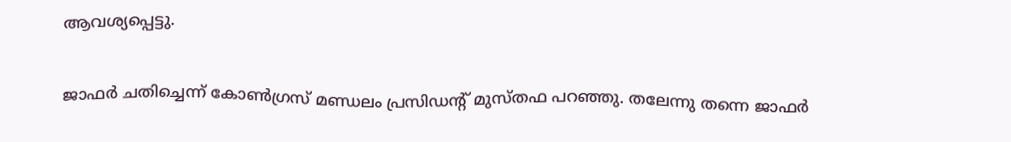ആവശ്യപ്പെട്ടു.

ജാഫർ ചതിച്ചെന്ന് കോൺഗ്രസ് മണ്ഡലം പ്രസിഡന്‍റ് മുസ്തഫ പറഞ്ഞു. തലേന്നു തന്നെ ജാഫർ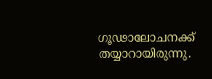ഗൂഢാലോചനക്ക് തയ്യാറായിരുന്നു.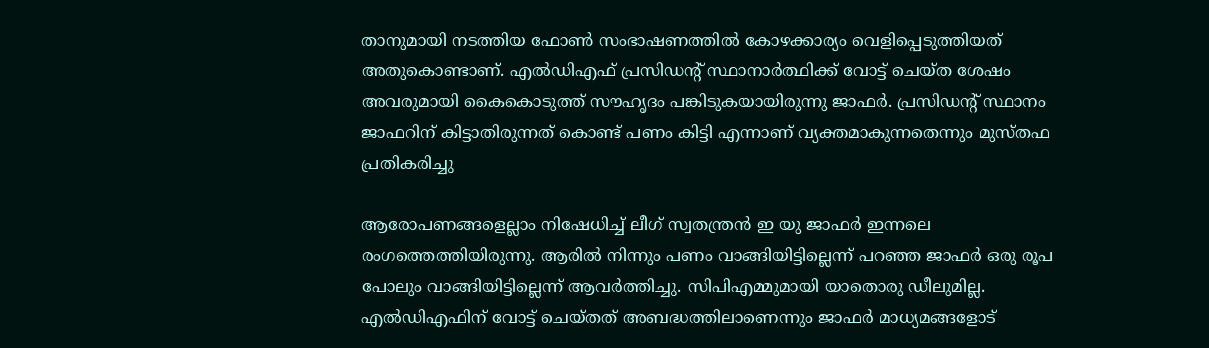താനുമായി നടത്തിയ ഫോൺ സംഭാഷണത്തിൽ കോഴക്കാര്യം വെളിപ്പെടുത്തിയത് അതുകൊണ്ടാണ്. എൽഡിഎഫ് പ്രസിഡന്‍റ് സ്ഥാനാർത്ഥിക്ക് വോട്ട് ചെയ്ത ശേഷം അവരുമായി കൈകൊടുത്ത് സൗഹൃദം പങ്കിടുകയായിരുന്നു ജാഫർ. പ്രസിഡന്‍റ് സ്ഥാനം ജാഫറിന് കിട്ടാതിരുന്നത് കൊണ്ട് പണം കിട്ടി എന്നാണ് വ്യക്തമാകുന്നതെന്നും മുസ്തഫ പ്രതികരിച്ചു

ആരോപണങ്ങളെല്ലാം നിഷേധിച്ച് ലീഗ് സ്വതന്ത്രൻ ഇ യു ജാഫർ ഇന്നലെ രംഗത്തെത്തിയിരുന്നു. ആരിൽ നിന്നും പണം വാങ്ങിയിട്ടില്ലെന്ന് പറഞ്ഞ ജാഫർ ഒരു രൂപ പോലും വാങ്ങിയിട്ടില്ലെന്ന് ആവർത്തിച്ചു. സിപിഎമ്മുമായി യാതൊരു ഡീലുമില്ല. എൽ‍ഡിഎഫിന് വോട്ട് ചെയ്തത് അബദ്ധത്തിലാണെന്നും ജാഫർ മാധ്യമങ്ങളോട്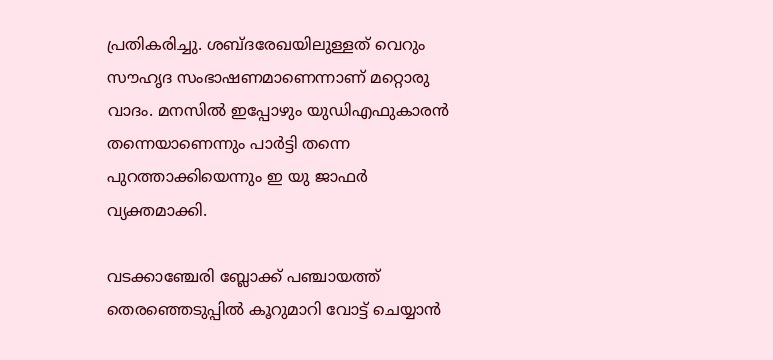പ്രതികരിച്ചു. ശബ്ദരേഖയിലുള്ളത് വെറും സൗഹൃദ സംഭാഷണമാണെന്നാണ് മറ്റൊരു വാദം. മനസിൽ ഇപ്പോഴും യുഡിഎഫുകാരൻ തന്നെയാണെന്നും പാർട്ടി തന്നെ പുറത്താക്കിയെന്നും ഇ യു ജാഫർ വ്യക്തമാക്കി.

വടക്കാഞ്ചേരി ബ്ലോക്ക് പഞ്ചായത്ത് തെരഞ്ഞെടുപ്പിൽ കൂറുമാറി വോട്ട് ചെയ്യാൻ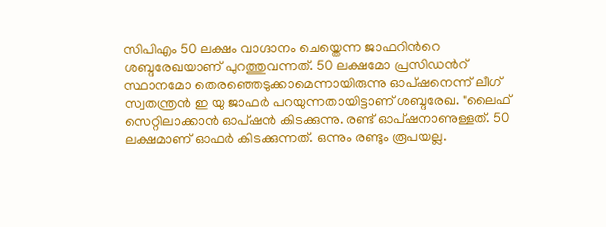സിപിഎം 50 ലക്ഷം വാഗ്ദാനം ചെയ്തെന്ന ജാഫറിന്‍റെ ശബ്ദരേഖയാണ് പുറത്തുവന്നത്. 50 ലക്ഷമോ പ്രസിഡന്‍റ് സ്ഥാനമോ തെരഞ്ഞെടുക്കാമെന്നായിരുന്നു ഓപ്ഷനെന്ന് ലീഗ് സ്വതന്ത്രൻ ഇ യു ജാഫർ പറയുന്നതായിട്ടാണ് ശബ്ദരേഖ. "ലൈഫ് സെറ്റിലാക്കാൻ ഓപ്ഷൻ കിടക്കുന്നു. രണ്ട് ഓപ്ഷനാണുള്ളത്. 50 ലക്ഷമാണ് ഓഫർ കിടക്കുന്നത്. ഒന്നും രണ്ടും രൂപയല്ല.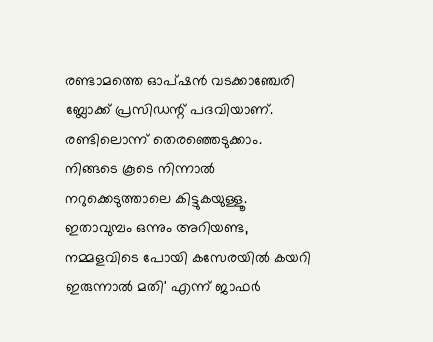രണ്ടാമത്തെ ഓപ്ഷൻ വടക്കാഞ്ചേരി ബ്ലോക്ക് പ്രസിഡന്റ് പദവിയാണ്. രണ്ടിലൊന്ന് തെരഞ്ഞെടുക്കാം. നിങ്ങടെ കൂടെ നിന്നാൽ നറുക്കെടുത്താലെ കിട്ടുകയുള്ളൂ. ഇതാവുമ്പം ഒന്നും അറിയണ്ട, നമ്മളവിടെ പോയി കസേരയിൽ കയറി ഇരുന്നാൽ മതി' എന്ന് ജാഫർ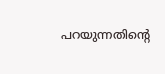പറയുന്നതിന്‍റെ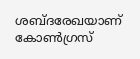ശബ്ദരേഖയാണ് കോണ്‍ഗ്രസ്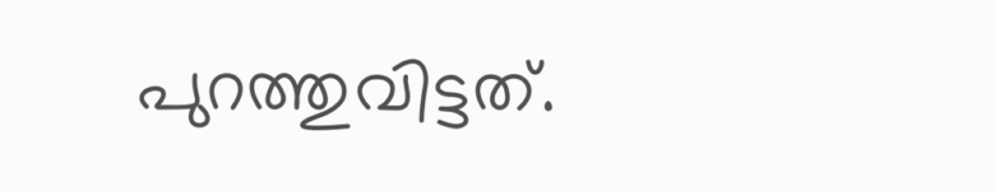പുറത്തുവിട്ടത്.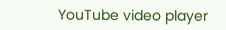YouTube video player